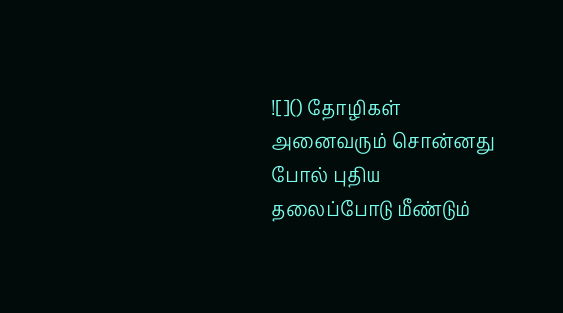![]() தோழிகள் அனைவரும் சொன்னது போல் புதிய தலைப்போடு மீண்டும்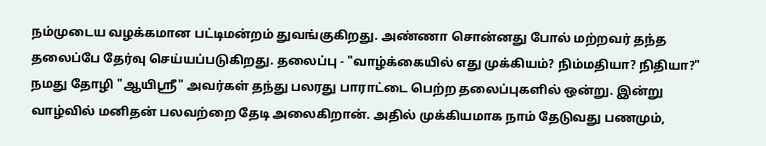நம்முடைய வழக்கமான பட்டிமன்றம் துவங்குகிறது. அண்ணா சொன்னது போல் மற்றவர் தந்த தலைப்பே தேர்வு செய்யப்படுகிறது. தலைப்பு - "வாழ்க்கையில் எது முக்கியம்? நிம்மதியா? நிதியா?" நமது தோழி "ஆயிஸ்ரீ" அவர்கள் தந்து பலரது பாராட்டை பெற்ற தலைப்புகளில் ஒன்று. இன்று வாழ்வில் மனிதன் பலவற்றை தேடி அலைகிறான். அதில் முக்கியமாக நாம் தேடுவது பணமும்,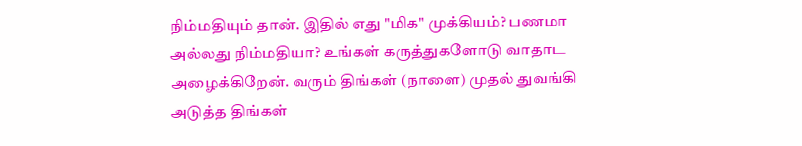நிம்மதியும் தான். இதில் எது "மிக" முக்கியம்? பணமா அல்லது நிம்மதியா? உங்கள் கருத்துகளோடு வாதாட அழைக்கிறேன். வரும் திங்கள் (நாளை) முதல் துவங்கி அடுத்த திங்கள்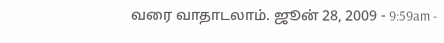வரை வாதாடலாம். ஜூன் 28, 2009 - 9:59am -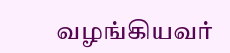வழங்கியவர்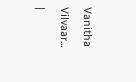Vanitha Vilvaar...
|